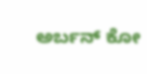ಅರ್ಬನ್ ಕೋ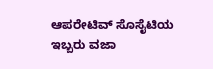ಆಪರೇಟಿವ್ ಸೊಸೈಟಿಯ ಇಬ್ಬರು ವಜಾ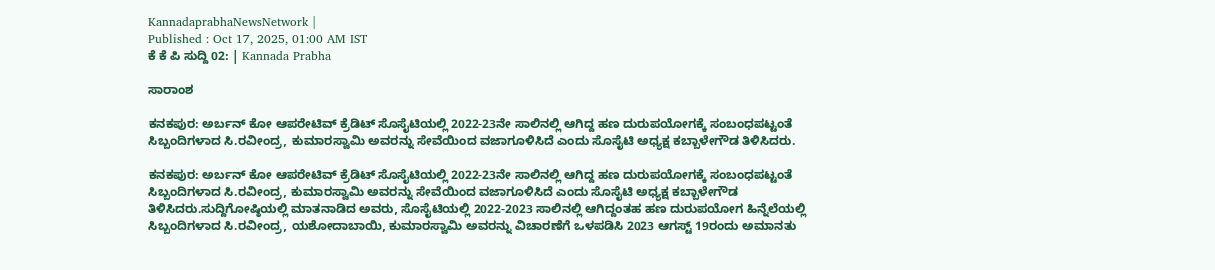KannadaprabhaNewsNetwork |
Published : Oct 17, 2025, 01:00 AM IST
ಕೆ ಕೆ ಪಿ ಸುದ್ದಿ 02: | Kannada Prabha

ಸಾರಾಂಶ

ಕನಕಪುರ: ಅರ್ಬನ್ ಕೋ ಆಪರೇಟಿವ್ ಕ್ರೆಡಿಟ್ ಸೊಸೈಟಿಯಲ್ಲಿ 2022-23ನೇ ಸಾಲಿನಲ್ಲಿ ಆಗಿದ್ದ ಹಣ ದುರುಪಯೋಗಕ್ಕೆ ಸಂಬಂಧಪಟ್ಟಂತೆ ಸಿಬ್ಬಂದಿಗಳಾದ ಸಿ.ರವೀಂದ್ರ, ಕುಮಾರಸ್ವಾಮಿ ಅವರನ್ನು ಸೇವೆಯಿಂದ ವಜಾಗೂಳಿಸಿದೆ ಎಂದು ಸೊಸೈಟಿ ಅಧ್ಯಕ್ಷ ಕಬ್ಬಾಳೇಗೌಡ ತಿಳಿಸಿದರು.

ಕನಕಪುರ: ಅರ್ಬನ್ ಕೋ ಆಪರೇಟಿವ್ ಕ್ರೆಡಿಟ್ ಸೊಸೈಟಿಯಲ್ಲಿ 2022-23ನೇ ಸಾಲಿನಲ್ಲಿ ಆಗಿದ್ದ ಹಣ ದುರುಪಯೋಗಕ್ಕೆ ಸಂಬಂಧಪಟ್ಟಂತೆ ಸಿಬ್ಬಂದಿಗಳಾದ ಸಿ.ರವೀಂದ್ರ, ಕುಮಾರಸ್ವಾಮಿ ಅವರನ್ನು ಸೇವೆಯಿಂದ ವಜಾಗೂಳಿಸಿದೆ ಎಂದು ಸೊಸೈಟಿ ಅಧ್ಯಕ್ಷ ಕಬ್ಬಾಳೇಗೌಡ ತಿಳಿಸಿದರು.ಸುದ್ದಿಗೋಷ್ಠಿಯಲ್ಲಿ ಮಾತನಾಡಿದ ಅವರು, ಸೊಸೈಟಿಯಲ್ಲಿ 2022-2023 ಸಾಲಿನಲ್ಲಿ ಆಗಿದ್ದಂತಹ ಹಣ ದುರುಪಯೋಗ ಹಿನ್ನೆಲೆಯಲ್ಲಿ ಸಿಬ್ಬಂದಿಗಳಾದ ಸಿ.ರವೀಂದ್ರ, ಯಶೋದಾಬಾಯಿ, ಕುಮಾರಸ್ವಾಮಿ ಅವರನ್ನು ವಿಚಾರಣೆಗೆ ಒಳಪಡಿಸಿ 2023 ಆಗಸ್ಟ್ 19ರಂದು ಅಮಾನತು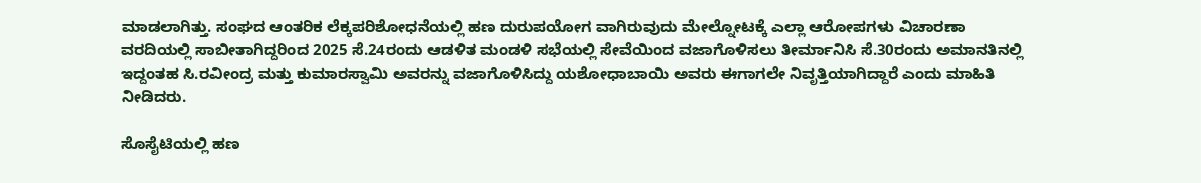ಮಾಡಲಾಗಿತ್ತು. ಸಂಘದ ಆಂತರಿಕ ಲೆಕ್ಕಪರಿಶೋಧನೆಯಲ್ಲಿ ಹಣ ದುರುಪಯೋಗ ವಾಗಿರುವುದು ಮೇಲ್ನೋಟಕ್ಕೆ ಎಲ್ಲಾ ಆರೋಪಗಳು ವಿಚಾರಣಾ ವರದಿಯಲ್ಲಿ ಸಾಬೀತಾಗಿದ್ದರಿಂದ 2025 ಸೆ.24ರಂದು ಆಡಳಿತ ಮಂಡಳಿ ಸಭೆಯಲ್ಲಿ ಸೇವೆಯಿಂದ ವಜಾಗೊಳಿಸಲು ತೀರ್ಮಾನಿಸಿ ಸೆ.30ರಂದು ಅಮಾನತಿನಲ್ಲಿ ಇದ್ದಂತಹ ಸಿ.ರವೀಂದ್ರ ಮತ್ತು ಕುಮಾರಸ್ವಾಮಿ ಅವರನ್ನು ವಜಾಗೊಳಿಸಿದ್ದು ಯಶೋಧಾಬಾಯಿ ಅವರು ಈಗಾಗಲೇ ನಿವೃತ್ತಿಯಾಗಿದ್ದಾರೆ ಎಂದು ಮಾಹಿತಿ ನೀಡಿದರು.

ಸೊಸೈಟಿಯಲ್ಲಿ ಹಣ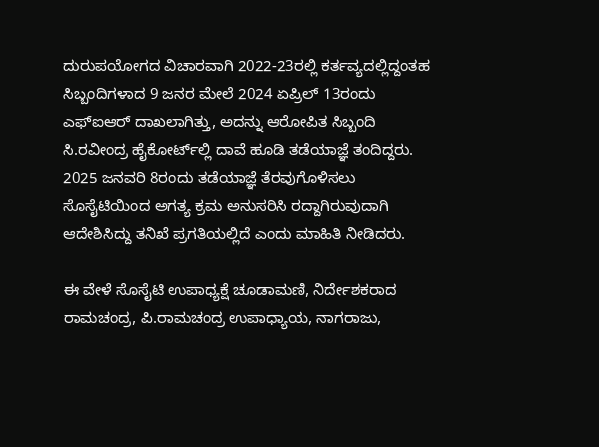ದುರುಪಯೋಗದ ವಿಚಾರವಾಗಿ 2022-23ರಲ್ಲಿ ಕರ್ತವ್ಯದಲ್ಲಿದ್ದಂತಹ ಸಿಬ್ಬಂದಿಗಳಾದ 9 ಜನರ ಮೇಲೆ 2024 ಏಪ್ರಿಲ್ 13ರಂದು ಎಫ್ಐಆರ್ ದಾಖಲಾಗಿತ್ತು, ಅದನ್ನು ಆರೋಪಿತ ಸಿಬ್ಬಂದಿ ಸಿ.ರವೀಂದ್ರ ಹೈಕೋರ್ಟ್‌ಲ್ಲಿ ದಾವೆ ಹೂಡಿ ತಡೆಯಾಜ್ಞೆ ತಂದಿದ್ದರು. 2025 ಜನವರಿ 8ರಂದು ತಡೆಯಾಜ್ಞೆ ತೆರವುಗೊಳಿಸಲು ಸೊಸೈಟಿಯಿಂದ ಅಗತ್ಯ ಕ್ರಮ ಅನುಸರಿಸಿ ರದ್ದಾಗಿರುವುದಾಗಿ ಆದೇಶಿಸಿದ್ದು ತನಿಖೆ ಪ್ರಗತಿಯಲ್ಲಿದೆ ಎಂದು ಮಾಹಿತಿ ನೀಡಿದರು.

ಈ ವೇಳೆ ಸೊಸೈಟಿ ಉಪಾಧ್ಯಕ್ಷೆ ಚೂಡಾಮಣಿ, ನಿರ್ದೇಶಕರಾದ ರಾಮಚಂದ್ರ, ಪಿ.ರಾಮಚಂದ್ರ ಉಪಾಧ್ಯಾಯ, ನಾಗರಾಜು,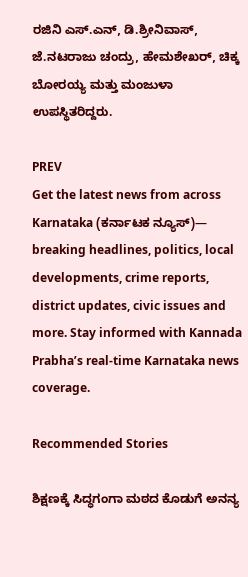ರಜಿನಿ ಎಸ್.ಎನ್, ಡಿ.ಶ್ರೀನಿವಾಸ್, ಜೆ.ನಟರಾಜು ಚಂದ್ರು, ಹೇಮಶೇಖರ್, ಚಿಕ್ಕ ಬೋರಯ್ಯ ಮತ್ತು ಮಂಜುಳಾ ಉಪಸ್ಥಿತರಿದ್ದರು.

PREV
Get the latest news from across Karnataka (ಕರ್ನಾಟಕ ನ್ಯೂಸ್)— breaking headlines, politics, local developments, crime reports, district updates, civic issues and more. Stay informed with Kannada Prabha’s real‑time Karnataka news coverage.

Recommended Stories

ಶಿಕ್ಷಣಕ್ಕೆ ಸಿದ್ಧಗಂಗಾ ಮಠದ ಕೊಡುಗೆ ಅನನ್ಯ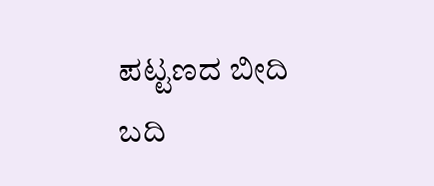ಪಟ್ಟಣದ ಬೀದಿ ಬದಿ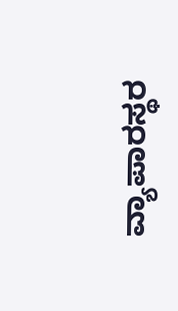ವ್ಯಾಪಾರಸ್ಥರ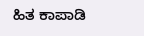ಹಿತ ಕಾಪಾಡಿ